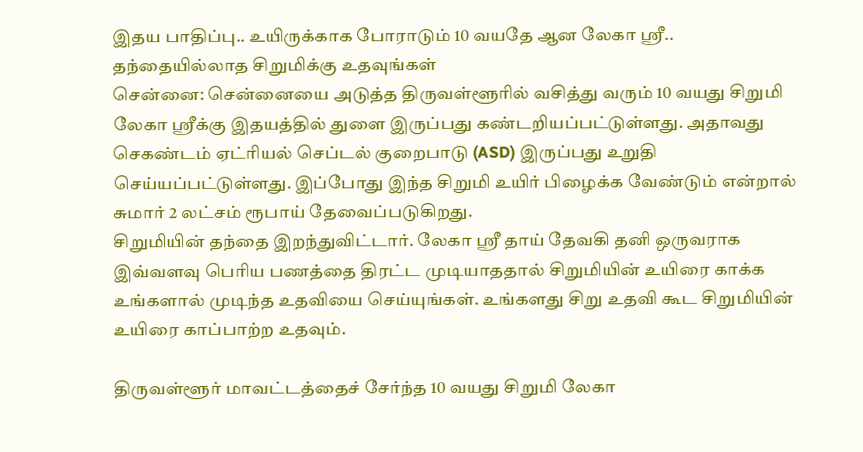இதய பாதிப்பு.. உயிருக்காக போராடும் 10 வயதே ஆன லேகா ஸ்ரீ.. தந்தையில்லாத சிறுமிக்கு உதவுங்கள்
சென்னை: சென்னையை அடுத்த திருவள்ளூரில் வசித்து வரும் 10 வயது சிறுமி லேகா ஸ்ரீக்கு இதயத்தில் துளை இருப்பது கண்டறியப்பட்டுள்ளது. அதாவது செகண்டம் ஏட்ரியல் செப்டல் குறைபாடு (ASD) இருப்பது உறுதி செய்யப்பட்டுள்ளது. இப்போது இந்த சிறுமி உயிர் பிழைக்க வேண்டும் என்றால் சுமார் 2 லட்சம் ரூபாய் தேவைப்படுகிறது.
சிறுமியின் தந்தை இறந்துவிட்டார். லேகா ஸ்ரீ தாய் தேவகி தனி ஒருவராக இவ்வளவு பெரிய பணத்தை திரட்ட முடியாததால் சிறுமியின் உயிரை காக்க உங்களால் முடிந்த உதவியை செய்யுங்கள். உங்களது சிறு உதவி கூட சிறுமியின் உயிரை காப்பாற்ற உதவும்.

திருவள்ளூர் மாவட்டத்தைச் சேர்ந்த 10 வயது சிறுமி லேகா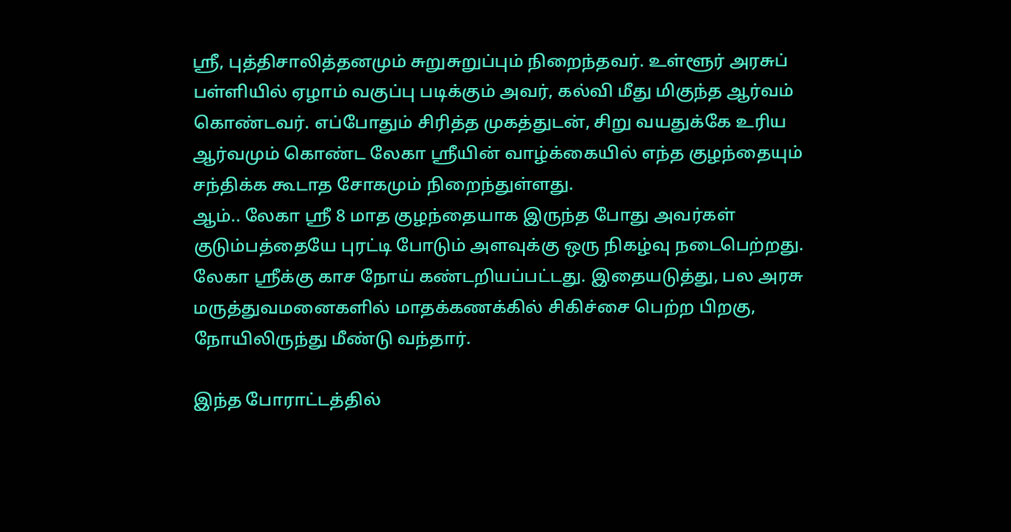ஸ்ரீ, புத்திசாலித்தனமும் சுறுசுறுப்பும் நிறைந்தவர். உள்ளூர் அரசுப் பள்ளியில் ஏழாம் வகுப்பு படிக்கும் அவர், கல்வி மீது மிகுந்த ஆர்வம் கொண்டவர். எப்போதும் சிரித்த முகத்துடன், சிறு வயதுக்கே உரிய ஆர்வமும் கொண்ட லேகா ஸ்ரீயின் வாழ்க்கையில் எந்த குழந்தையும் சந்திக்க கூடாத சோகமும் நிறைந்துள்ளது.
ஆம்.. லேகா ஸ்ரீ 8 மாத குழந்தையாக இருந்த போது அவர்கள் குடும்பத்தையே புரட்டி போடும் அளவுக்கு ஒரு நிகழ்வு நடைபெற்றது. லேகா ஸ்ரீக்கு காச நோய் கண்டறியப்பட்டது. இதையடுத்து, பல அரசு மருத்துவமனைகளில் மாதக்கணக்கில் சிகிச்சை பெற்ற பிறகு, நோயிலிருந்து மீண்டு வந்தார்.

இந்த போராட்டத்தில்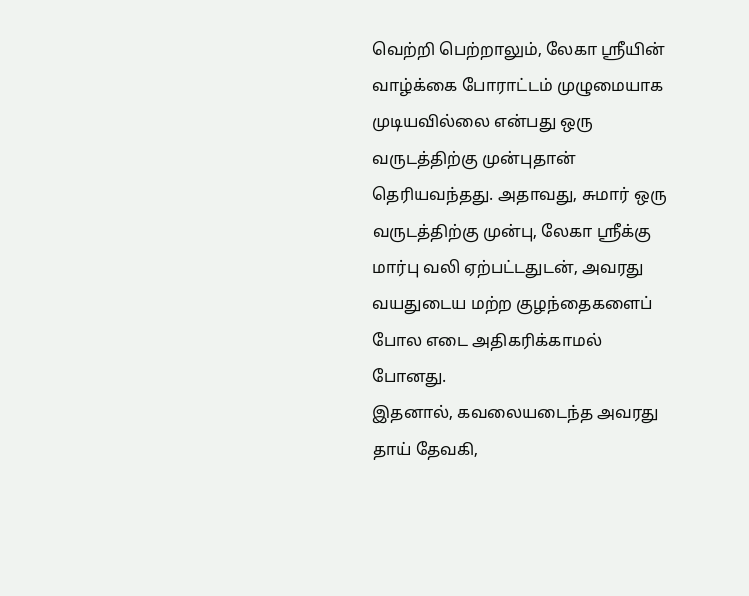வெற்றி பெற்றாலும், லேகா ஸ்ரீயின் வாழ்க்கை போராட்டம் முழுமையாக முடியவில்லை என்பது ஒரு வருடத்திற்கு முன்புதான் தெரியவந்தது. அதாவது, சுமார் ஒரு வருடத்திற்கு முன்பு, லேகா ஸ்ரீக்கு மார்பு வலி ஏற்பட்டதுடன், அவரது வயதுடைய மற்ற குழந்தைகளைப் போல எடை அதிகரிக்காமல் போனது.
இதனால், கவலையடைந்த அவரது தாய் தேவகி,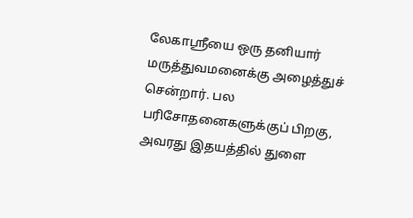லேகாஸ்ரீயை ஒரு தனியார் மருத்துவமனைக்கு அழைத்துச் சென்றார். பல பரிசோதனைகளுக்குப் பிறகு, அவரது இதயத்தில் துளை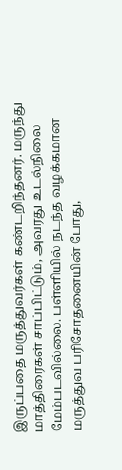இருப்பதை மருத்துவர்கள் கண்டறிந்தனர். மருந்து மாத்திரைகள் சாப்பிட்டும், அவரது உடல்நிலை மேம்படவில்லை. பள்ளியில் நடந்த வழக்கமான மருத்துவ பரிசோதனையின் போது,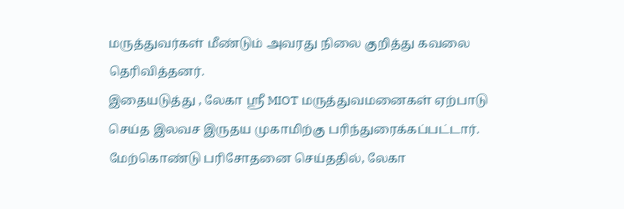மருத்துவர்கள் மீண்டும் அவரது நிலை குறித்து கவலை தெரிவித்தனர்.
இதையடுத்து , லேகா ஸ்ரீ MIOT மருத்துவமனைகள் ஏற்பாடு செய்த இலவச இருதய முகாமிற்கு பரிந்துரைக்கப்பட்டார். மேற்கொண்டு பரிசோதனை செய்ததில், லேகா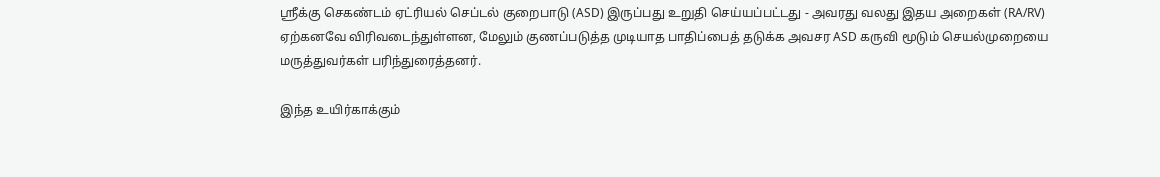ஸ்ரீக்கு செகண்டம் ஏட்ரியல் செப்டல் குறைபாடு (ASD) இருப்பது உறுதி செய்யப்பட்டது - அவரது வலது இதய அறைகள் (RA/RV) ஏற்கனவே விரிவடைந்துள்ளன, மேலும் குணப்படுத்த முடியாத பாதிப்பைத் தடுக்க அவசர ASD கருவி மூடும் செயல்முறையை மருத்துவர்கள் பரிந்துரைத்தனர்.

இந்த உயிர்காக்கும்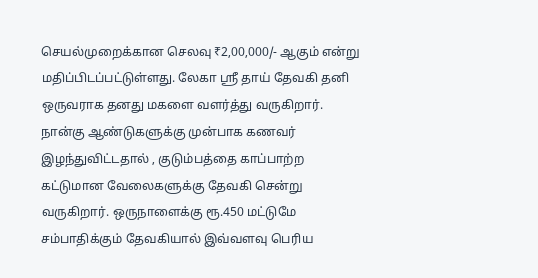செயல்முறைக்கான செலவு ₹2,00,000/- ஆகும் என்று மதிப்பிடப்பட்டுள்ளது. லேகா ஸ்ரீ தாய் தேவகி தனி ஒருவராக தனது மகளை வளர்த்து வருகிறார். நான்கு ஆண்டுகளுக்கு முன்பாக கணவர் இழந்துவிட்டதால் , குடும்பத்தை காப்பாற்ற கட்டுமான வேலைகளுக்கு தேவகி சென்று வருகிறார். ஒருநாளைக்கு ரூ.450 மட்டுமே சம்பாதிக்கும் தேவகியால் இவ்வளவு பெரிய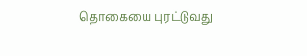தொகையை புரட்டுவது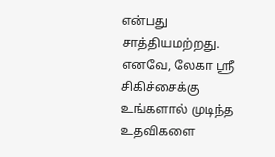என்பது சாத்தியமற்றது.
எனவே, லேகா ஸ்ரீ சிகிச்சைக்கு உங்களால் முடிந்த உதவிகளை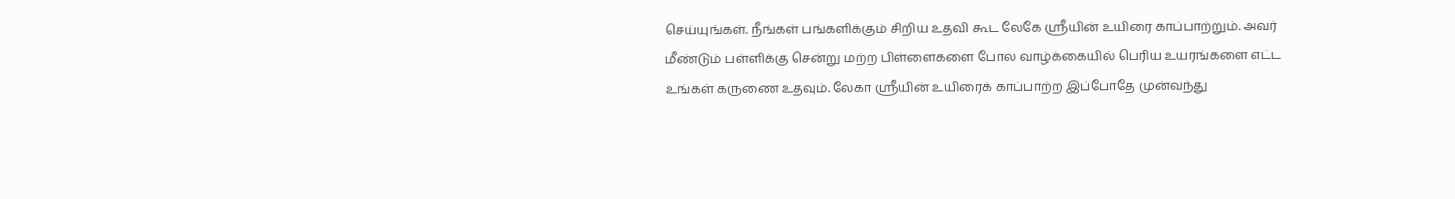செய்யுங்கள். நீங்கள் பங்களிக்கும் சிறிய உதவி கூட லேகே ஸ்ரீயின் உயிரை காப்பாற்றும். அவர் மீண்டும் பள்ளிக்கு சென்று மற்ற பிள்ளைகளை போல வாழ்க்கையில் பெரிய உயரங்களை எட்ட உங்கள் கருணை உதவும். லேகா ஸ்ரீயின் உயிரைக் காப்பாற்ற இப்போதே முன்வந்து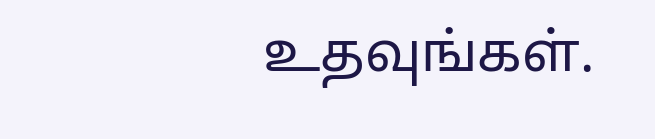உதவுங்கள்.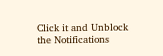Click it and Unblock the Notifications